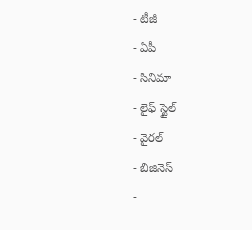- టీజీ
- ఏపీ
- సినిమా
- లైఫ్ స్టైల్
- వైరల్
- బిజినెస్
-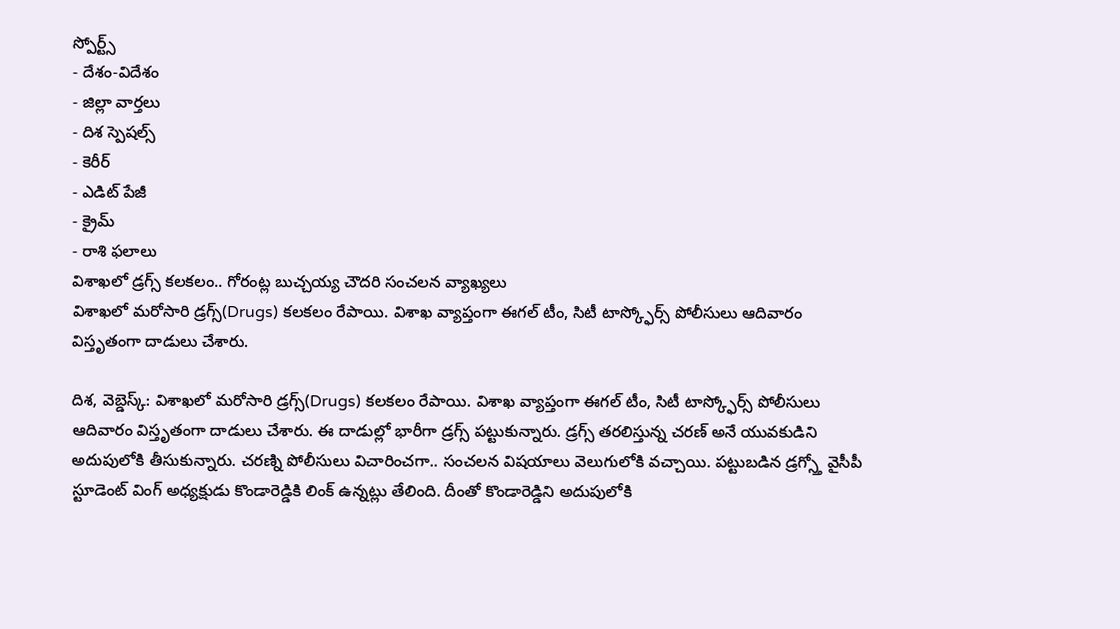స్పోర్ట్స్
- దేశం-విదేశం
- జిల్లా వార్తలు
- దిశ స్పెషల్స్
- కెరీర్
- ఎడిట్ పేజీ
- క్రైమ్
- రాశి ఫలాలు
విశాఖలో డ్రగ్స్ కలకలం.. గోరంట్ల బుచ్చయ్య చౌదరి సంచలన వ్యాఖ్యలు
విశాఖలో మరోసారి డ్రగ్స్(Drugs) కలకలం రేపాయి. విశాఖ వ్యాప్తంగా ఈగల్ టీం, సిటీ టాస్క్ఫోర్స్ పోలీసులు ఆదివారం విస్తృతంగా దాడులు చేశారు.

దిశ, వెబ్డెస్క్: విశాఖలో మరోసారి డ్రగ్స్(Drugs) కలకలం రేపాయి. విశాఖ వ్యాప్తంగా ఈగల్ టీం, సిటీ టాస్క్ఫోర్స్ పోలీసులు ఆదివారం విస్తృతంగా దాడులు చేశారు. ఈ దాడుల్లో భారీగా డ్రగ్స్ పట్టుకున్నారు. డ్రగ్స్ తరలిస్తున్న చరణ్ అనే యువకుడిని అదుపులోకి తీసుకున్నారు. చరణ్ని పోలీసులు విచారించగా.. సంచలన విషయాలు వెలుగులోకి వచ్చాయి. పట్టుబడిన డ్రగ్స్తో వైసీపీ స్టూడెంట్ వింగ్ అధ్యక్షుడు కొండారెడ్డికి లింక్ ఉన్నట్లు తేలింది. దీంతో కొండారెడ్డిని అదుపులోకి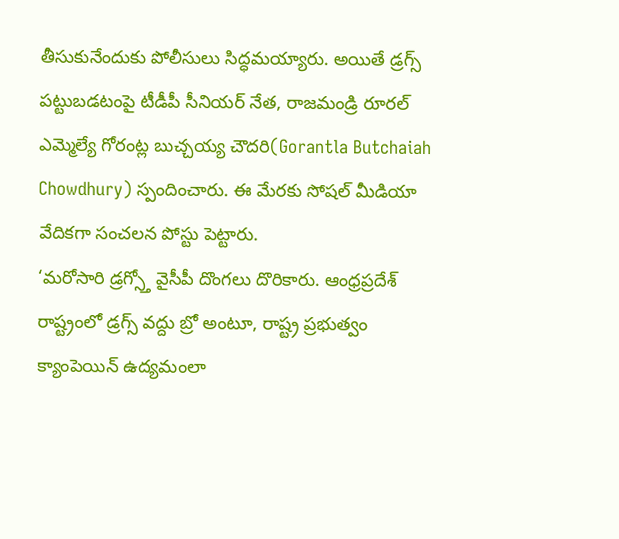తీసుకునేందుకు పోలీసులు సిద్ధమయ్యారు. అయితే డ్రగ్స్ పట్టుబడటంపై టీడీపీ సీనియర్ నేత, రాజమండ్రి రూరల్ ఎమ్మెల్యే గోరంట్ల బుచ్చయ్య చౌదరి(Gorantla Butchaiah Chowdhury) స్పందించారు. ఈ మేరకు సోషల్ మీడియా వేదికగా సంచలన పోస్టు పెట్టారు.
‘మరోసారి డ్రగ్స్తో వైసీపీ దొంగలు దొరికారు. ఆంధ్రప్రదేశ్ రాష్ట్రంలో డ్రగ్స్ వద్దు బ్రో అంటూ, రాష్ట్ర ప్రభుత్వం క్యాంపెయిన్ ఉద్యమంలా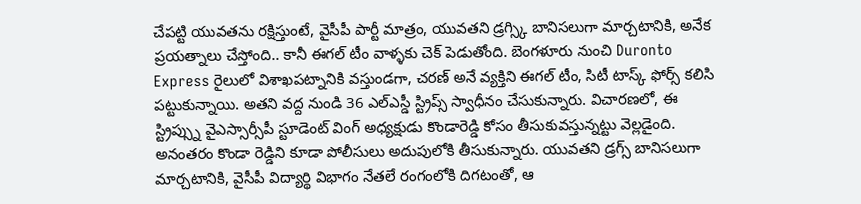చేపట్టి యువతను రక్షిస్తుంటే, వైసీపీ పార్టీ మాత్రం, యువతని డ్రగ్స్కి బానిసలుగా మార్చటానికి, అనేక ప్రయత్నాలు చేస్తోంది.. కానీ ఈగల్ టీం వాళ్ళకు చెక్ పెడుతోంది. బెంగళూరు నుంచి Duronto Express రైలులో విశాఖపట్నానికి వస్తుండగా, చరణ్ అనే వ్యక్తిని ఈగల్ టీం, సిటీ టాస్క్ ఫోర్స్ కలిసి పట్టుకున్నాయి. అతని వద్ద నుండి 36 ఎల్ఎస్డీ స్ట్రిప్స్ స్వాధీనం చేసుకున్నారు. విచారణలో, ఈ స్ట్రిప్స్ను వైఎస్సార్సీపీ స్టూడెంట్ వింగ్ అధ్యక్షుడు కొండారెడ్డి కోసం తీసుకువస్తున్నట్టు వెల్లడైంది. అనంతరం కొండా రెడ్డిని కూడా పోలీసులు అదుపులోకి తీసుకున్నారు. యువతని డ్రగ్స్ బానిసలుగా మార్చటానికి, వైసీపీ విద్యార్థి విభాగం నేతలే రంగంలోకి దిగటంతో, ఆ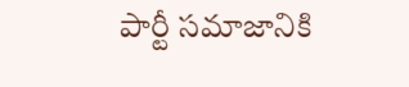పార్టీ సమాజానికి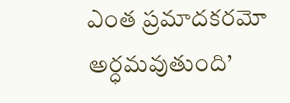ఎంత ప్రమాదకరమో అర్ధమవుతుంది’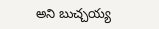అని బుచ్చయ్య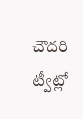చౌదరి ట్వీట్లో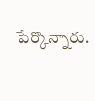పేర్కొన్నారు.